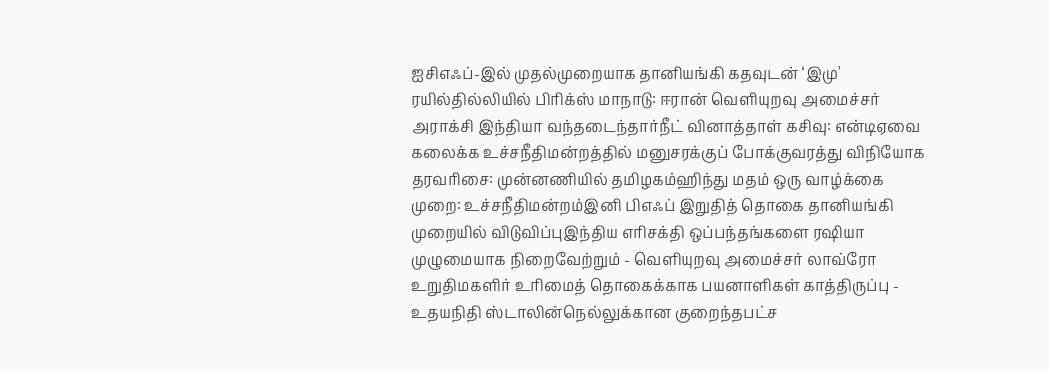ஐசிஎஃப்-இல் முதல்முறையாக தானியங்கி கதவுடன் ‘இமு' ரயில்தில்லியில் பிரிக்ஸ் மாநாடு: ஈரான் வெளியுறவு அமைச்சர் அராக்சி இந்தியா வந்தடைந்தார்நீட் வினாத்தாள் கசிவு: என்டிஏவை கலைக்க உச்சநீதிமன்றத்தில் மனுசரக்குப் போக்குவரத்து விநியோக தரவரிசை: முன்னணியில் தமிழகம்ஹிந்து மதம் ஒரு வாழ்க்கை முறை: உச்சநீதிமன்றம்இனி பிஎஃப் இறுதித் தொகை தானியங்கி முறையில் விடுவிப்புஇந்திய எரிசக்தி ஒப்பந்தங்களை ரஷியா முழுமையாக நிறைவேற்றும் - வெளியுறவு அமைச்சர் லாவ்ரோ உறுதிமகளிர் உரிமைத் தொகைக்காக பயனாளிகள் காத்திருப்பு - உதயநிதி ஸ்டாலின்நெல்லுக்கான குறைந்தபட்ச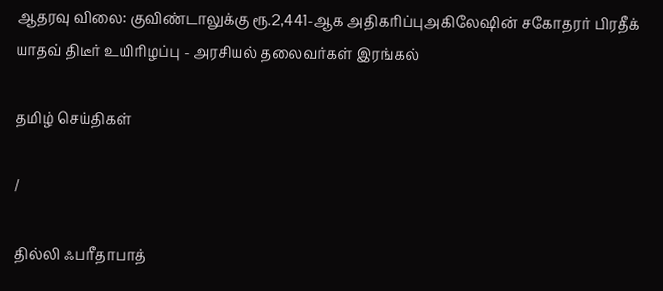ஆதரவு விலை: குவிண்டாலுக்கு ரூ.2,441-ஆக அதிகரிப்புஅகிலேஷின் சகோதரர் பிரதீக் யாதவ் திடீர் உயிரிழப்பு - அரசியல் தலைவர்கள் இரங்கல்

தமிழ் செய்திகள்

/

தில்லி ஃபரீதாபாத்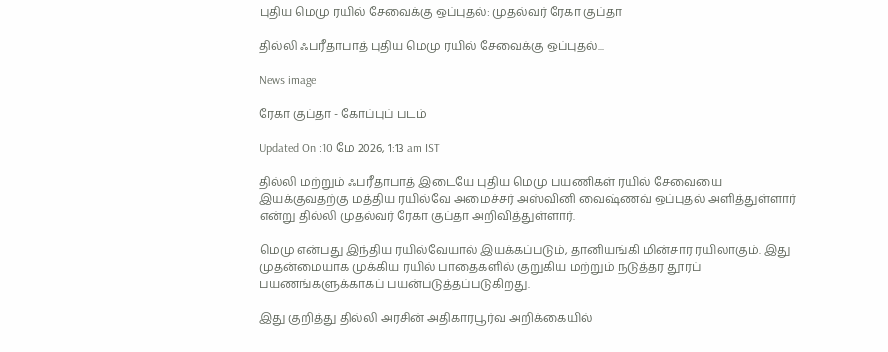புதிய மெமு ரயில் சேவைக்கு ஒப்புதல்: முதல்வர் ரேகா குப்தா

தில்லி ஃபரீதாபாத் புதிய மெமு ரயில் சேவைக்கு ஒப்புதல்...

News image

ரேகா குப்தா - கோப்புப் படம்

Updated On :10 மே 2026, 1:13 am IST

தில்லி மற்றும் ஃபரீதாபாத் இடையே புதிய மெமு பயணிகள் ரயில் சேவையை இயக்குவதற்கு மத்திய ரயில்வே அமைச்சர் அஸ்வினி வைஷ்ணவ் ஒப்புதல் அளித்துள்ளார் என்று தில்லி முதல்வர் ரேகா குப்தா அறிவித்துள்ளார்.

மெமு என்பது இந்திய ரயில்வேயால் இயக்கப்படும், தானியங்கி மின்சார ரயிலாகும். இது முதன்மையாக முக்கிய ரயில் பாதைகளில் குறுகிய மற்றும் நடுத்தர தூரப் பயணங்களுக்காகப் பயன்படுத்தப்படுகிறது.

இது குறித்து தில்லி அரசின் அதிகாரபூர்வ அறிக்கையில்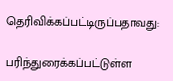தெரிவிக்கப்பட்டிருப்பதாவது:

பரிந்துரைக்கப்பட்டுள்ள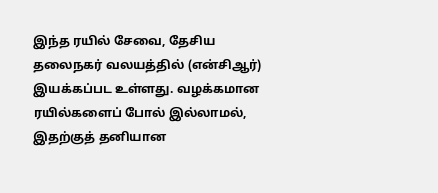இந்த ரயில் சேவை, தேசிய தலைநகர் வலயத்தில் (என்சிஆர்) இயக்கப்பட உள்ளது. வழக்கமான ரயில்களைப் போல் இல்லாமல், இதற்குத் தனியான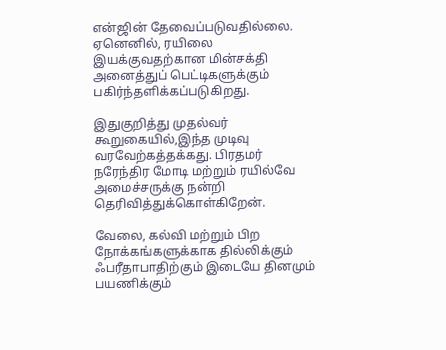என்ஜின் தேவைப்படுவதில்லை. ஏனெனில், ரயிலை இயக்குவதற்கான மின்சக்தி அனைத்துப் பெட்டிகளுக்கும் பகிர்ந்தளிக்கப்படுகிறது.

இதுகுறித்து முதல்வர் கூறுகையில்,இந்த முடிவு வரவேற்கத்தக்கது. பிரதமர் நரேந்திர மோடி மற்றும் ரயில்வே அமைச்சருக்கு நன்றி தெரிவித்துக்கொள்கிறேன்.

வேலை, கல்வி மற்றும் பிற நோக்கங்களுக்காக தில்லிக்கும் ஃபரீதாபாதிற்கும் இடையே தினமும் பயணிக்கும்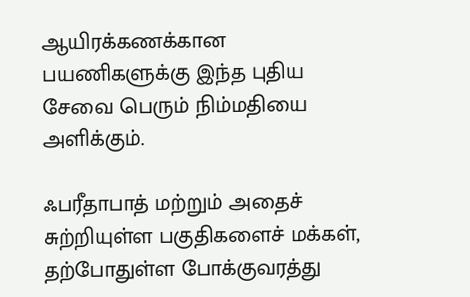ஆயிரக்கணக்கான பயணிகளுக்கு இந்த புதிய சேவை பெரும் நிம்மதியை அளிக்கும்.

ஃபரீதாபாத் மற்றும் அதைச் சுற்றியுள்ள பகுதிகளைச் மக்கள், தற்போதுள்ள போக்குவரத்து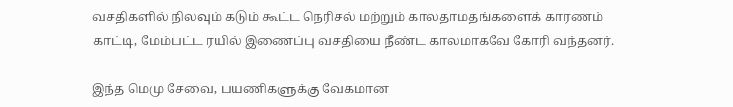வசதிகளில் நிலவும் கடும் கூட்ட நெரிசல் மற்றும் காலதாமதங்களைக் காரணம் காட்டி, மேம்பட்ட ரயில் இணைப்பு வசதியை நீண்ட காலமாகவே கோரி வந்தனர்.

இந்த மெமு சேவை, பயணிகளுக்கு வேகமான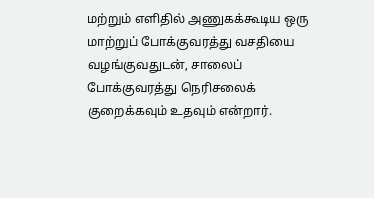மற்றும் எளிதில் அணுகக்கூடிய ஒரு மாற்றுப் போக்குவரத்து வசதியை வழங்குவதுடன், சாலைப் போக்குவரத்து நெரிசலைக் குறைக்கவும் உதவும் என்றார்.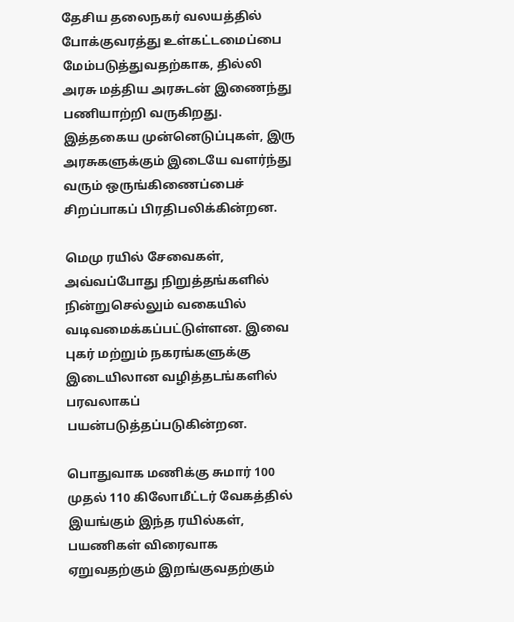தேசிய தலைநகர் வலயத்தில் போக்குவரத்து உள்கட்டமைப்பை மேம்படுத்துவதற்காக, தில்லி அரசு மத்திய அரசுடன் இணைந்து பணியாற்றி வருகிறது. இத்தகைய முன்னெடுப்புகள், இரு அரசுகளுக்கும் இடையே வளர்ந்து வரும் ஒருங்கிணைப்பைச் சிறப்பாகப் பிரதிபலிக்கின்றன.

மெமு ரயில் சேவைகள், அவ்வப்போது நிறுத்தங்களில் நின்றுசெல்லும் வகையில் வடிவமைக்கப்பட்டுள்ளன. இவை புகர் மற்றும் நகரங்களுக்கு இடையிலான வழித்தடங்களில் பரவலாகப் பயன்படுத்தப்படுகின்றன.

பொதுவாக மணிக்கு சுமார் 100 முதல் 110 கிலோமீட்டர் வேகத்தில் இயங்கும் இந்த ரயில்கள், பயணிகள் விரைவாக ஏறுவதற்கும் இறங்குவதற்கும்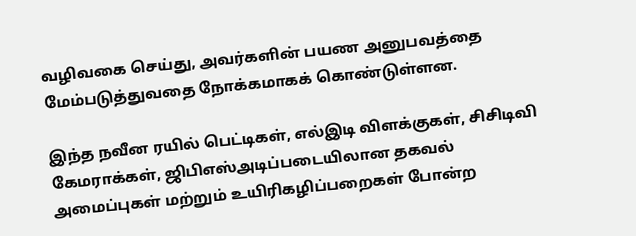வழிவகை செய்து, அவர்களின் பயண அனுபவத்தை மேம்படுத்துவதை நோக்கமாகக் கொண்டுள்ளன.

இந்த நவீன ரயில் பெட்டிகள், எல்இடி விளக்குகள், சிசிடிவி கேமராக்கள், ஜிபிஎஸ்அடிப்படையிலான தகவல் அமைப்புகள் மற்றும் உயிரிகழிப்பறைகள் போன்ற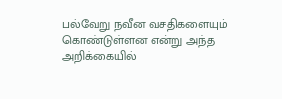பல்வேறு நவீன வசதிகளையும் கொண்டுள்ளன என்று அந்த அறிக்கையில்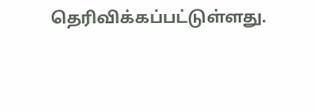தெரிவிக்கப்பட்டுள்ளது.